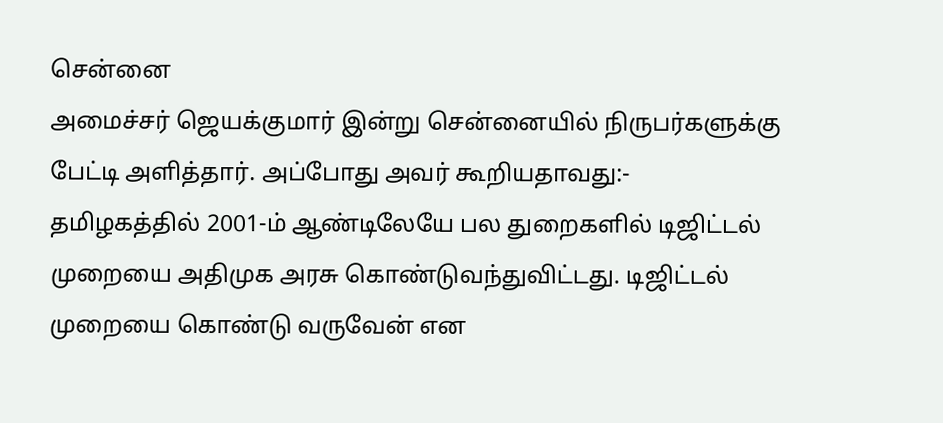சென்னை
அமைச்சர் ஜெயக்குமார் இன்று சென்னையில் நிருபர்களுக்கு பேட்டி அளித்தார். அப்போது அவர் கூறியதாவது:-
தமிழகத்தில் 2001-ம் ஆண்டிலேயே பல துறைகளில் டிஜிட்டல் முறையை அதிமுக அரசு கொண்டுவந்துவிட்டது. டிஜிட்டல் முறையை கொண்டு வருவேன் என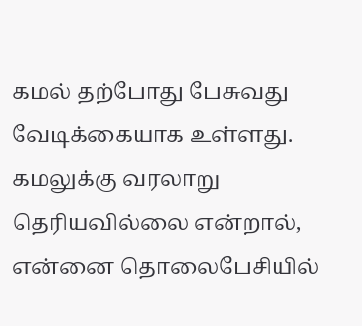கமல் தற்போது பேசுவது வேடிக்கையாக உள்ளது. கமலுக்கு வரலாறு தெரியவில்லை என்றால், என்னை தொலைபேசியில்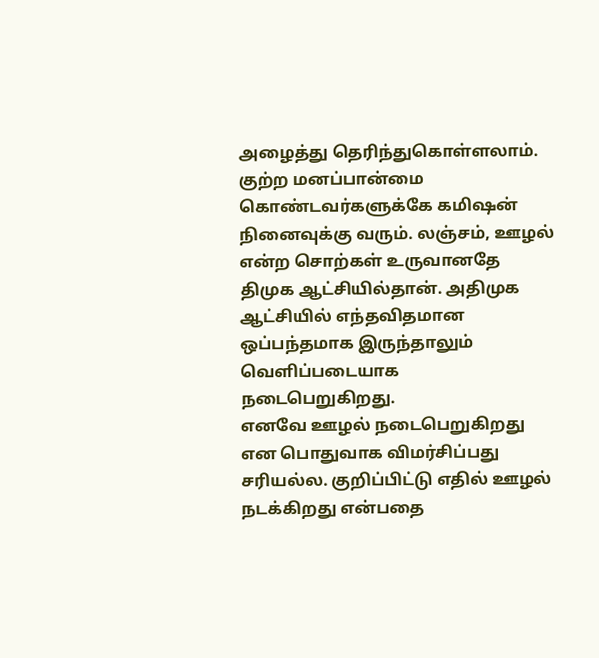அழைத்து தெரிந்துகொள்ளலாம்.
குற்ற மனப்பான்மை கொண்டவர்களுக்கே கமிஷன் நினைவுக்கு வரும். லஞ்சம், ஊழல் என்ற சொற்கள் உருவானதே திமுக ஆட்சியில்தான். அதிமுக ஆட்சியில் எந்தவிதமான ஒப்பந்தமாக இருந்தாலும் வெளிப்படையாக நடைபெறுகிறது.
எனவே ஊழல் நடைபெறுகிறது என பொதுவாக விமர்சிப்பது சரியல்ல. குறிப்பிட்டு எதில் ஊழல் நடக்கிறது என்பதை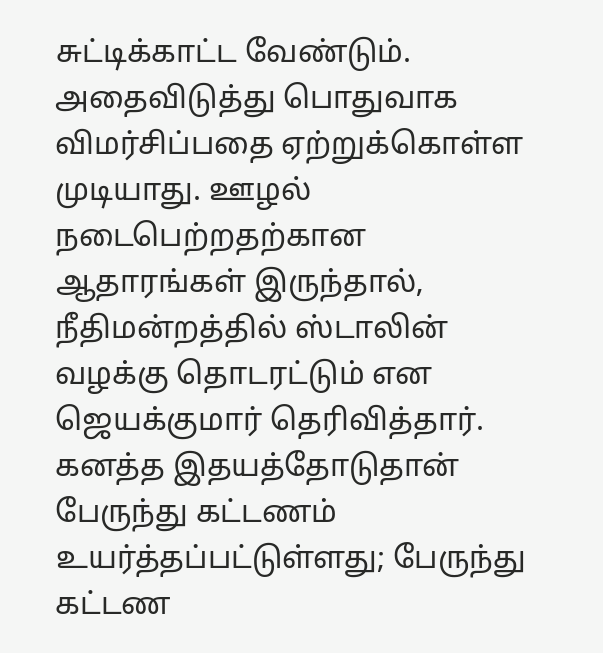சுட்டிக்காட்ட வேண்டும். அதைவிடுத்து பொதுவாக விமர்சிப்பதை ஏற்றுக்கொள்ள முடியாது. ஊழல் நடைபெற்றதற்கான ஆதாரங்கள் இருந்தால், நீதிமன்றத்தில் ஸ்டாலின் வழக்கு தொடரட்டும் என ஜெயக்குமார் தெரிவித்தார்.
கனத்த இதயத்தோடுதான் பேருந்து கட்டணம் உயர்த்தப்பட்டுள்ளது; பேருந்து கட்டண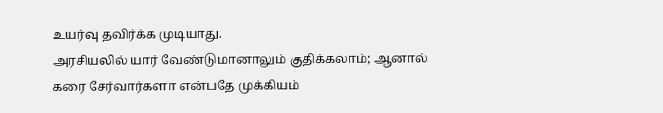உயர்வு தவிர்க்க முடியாது.
அரசியலில் யார் வேண்டுமானாலும் குதிக்கலாம்; ஆனால் கரை சேர்வார்களா என்பதே முக்கியம்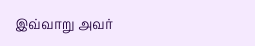இவ்வாறு அவர்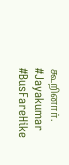கூறினார்.
#Jayakumar #BusFareHike